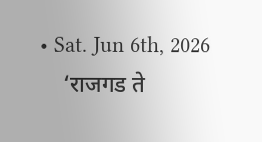• Sat. Jun 6th, 2026
    ‘राजगड ते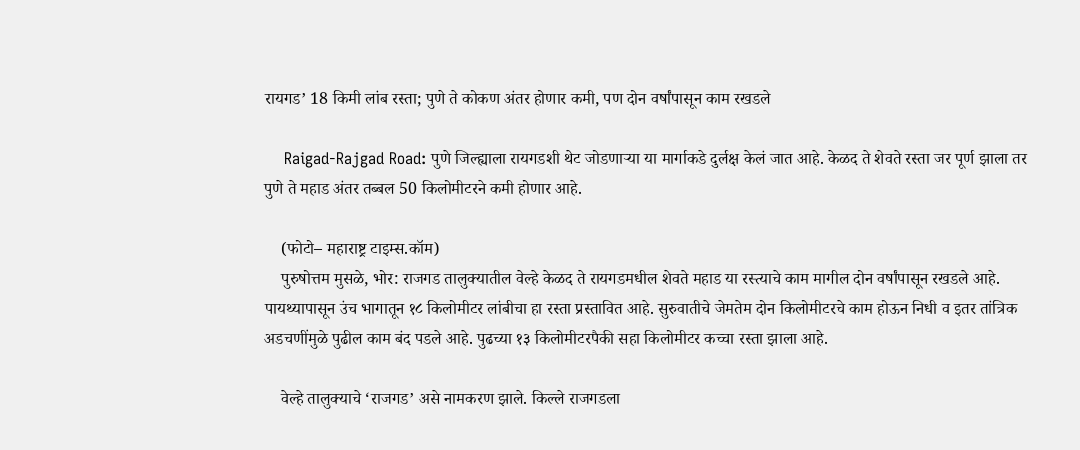रायगड’ 18 किमी लांब रस्ता; पुणे ते कोकण अंतर होणार कमी, पण दोन वर्षांपासून काम रखडले

    Raigad-Rajgad Road: पुणे जिल्ह्याला रायगडशी थेट जोडणाऱ्या या मार्गाकडे दुर्लक्ष केलं जात आहे. केळद ते शेवते रस्ता जर पूर्ण झाला तर पुणे ते महाड अंतर तब्बल 50 किलोमीटरने कमी होणार आहे.

    (फोटो– महाराष्ट्र टाइम्स.कॉम)
    पुरुषोत्तम मुसळे, भोर: राजगड तालुक्यातील वेल्हे केळद ते रायगडमधील शेवते महाड या रस्त्याचे काम मागील दोन वर्षांपासून रखडले आहे. पायथ्यापासून उंच भागातून १८ किलोमीटर लांबीचा हा रस्ता प्रस्तावित आहे. सुरुवातीचे जेमतेम दोन किलोमीटरचे काम होऊन निधी व इतर तांत्रिक अडचणींमुळे पुढील काम बंद पडले आहे. पुढच्या १३ किलोमीटरपैकी सहा किलोमीटर कच्चा रस्ता झाला आहे.

    वेल्हे तालुक्याचे ‘राजगड’ असे नामकरण झाले. किल्ले राजगडला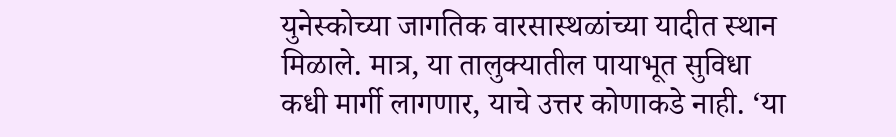युनेस्कोच्या जागतिक वारसास्थळांच्या यादीत स्थान मिळाले. मात्र, या तालुक्यातील पायाभूत सुविधा कधी मार्गी लागणार, याचे उत्तर कोणाकडे नाही. ‘या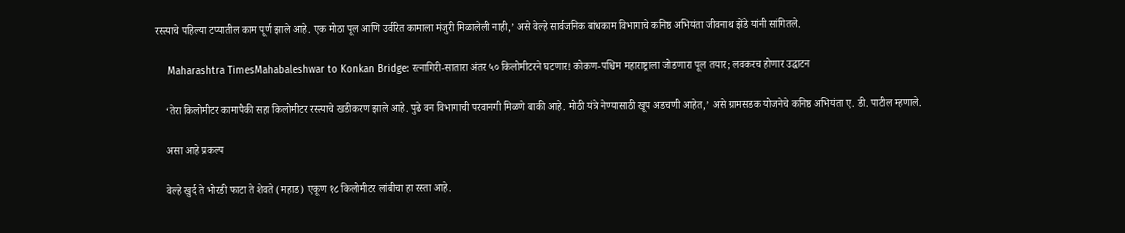रस्त्याचे पहिल्या टप्यातील काम पूर्ण झाले आहे. एक मोठा पूल आणि उर्वरित कामाला मंजुरी मिळालेली नाही,’ असे वेल्हे सार्वजनिक बांधकाम विभागाचे कनिष्ठ अभियंता जीवनाथ झेंडे यांनी सांगितले.

    Maharashtra TimesMahabaleshwar to Konkan Bridge: रत्नागिरी-सातारा अंतर ५० किलोमीटरने घटणार! कोकण-पश्चिम महाराष्ट्राला जोडणारा पूल तयार; लवकरच होणार उद्घाटन

    ‘तेरा किलोमीटर कामापैकी सहा किलोमीटर रस्त्याचे खडीकरण झाले आहे. पुढे वन विभागाची परवानगी मिळणे बाकी आहे. मोठी यंत्रे नेण्यासाठी खूप अडचणी आहेत,’ असे ग्रामसडक योजनेचे कनिष्ठ अभियंता ए. डी. पाटील म्हणाले.

    असा आहे प्रकल्प

    वेल्हे खुर्द ते भोरडी फाटा ते शेवते (महाड) एकूण १८ किलोमीटर लांबीचा हा रस्ता आहे.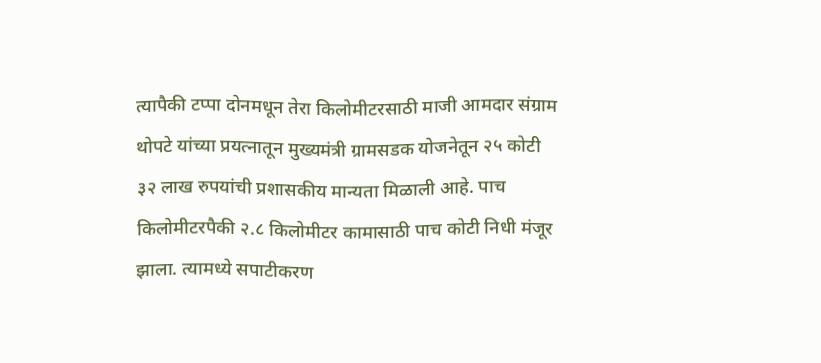त्यापैकी टप्पा दोनमधून तेरा किलोमीटरसाठी माजी आमदार संग्राम थोपटे यांच्या प्रयत्नातून मुख्यमंत्री ग्रामसडक योजनेतून २५ कोटी ३२ लाख रुपयांची प्रशासकीय मान्यता मिळाली आहे. पाच किलोमीटरपैकी २.८ किलोमीटर कामासाठी पाच कोटी निधी मंजूर झाला. त्यामध्ये सपाटीकरण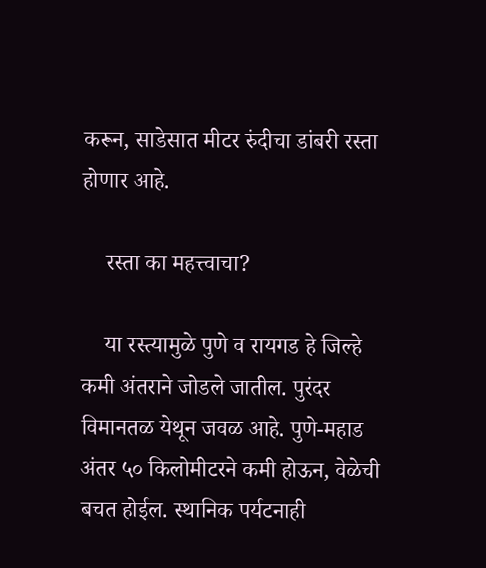करून, साडेसात मीटर रुंदीचा डांबरी रस्ता होणार आहे.

    रस्ता का महत्त्वाचा?

    या रस्त्यामुळे पुणे व रायगड हे जिल्हे कमी अंतराने जोडले जातील. पुरंदर विमानतळ येथून जवळ आहे. पुणे-महाड अंतर ५० किलोमीटरने कमी होऊन, वेळेची बचत होईल. स्थानिक पर्यटनाही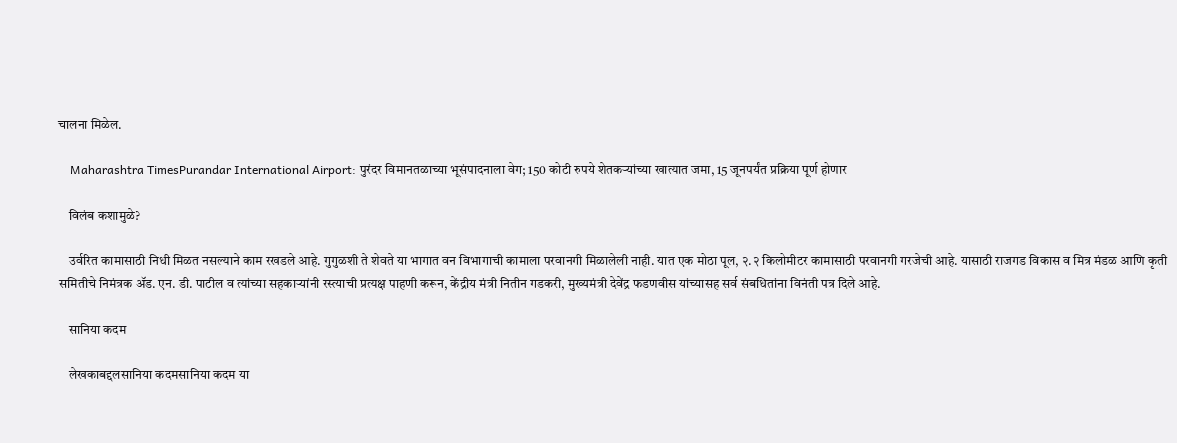चालना मिळेल.

    Maharashtra TimesPurandar International Airport: पुरंदर विमानतळाच्या भूसंपादनाला वेग; 150 कोटी रुपये शेतकऱ्यांच्या खात्यात जमा, 15 जूनपर्यंत प्रक्रिया पूर्ण होणार

    विलंब कशामुळे?

    उर्वरित कामासाठी निधी मिळत नसल्याने काम रखडले आहे. गुगुळशी ते शेवते या भागात वन विभागाची कामाला परवानगी मिळालेली नाही. यात एक मोठा पूल, २.२ किलोमीटर कामासाठी परवानगी गरजेची आहे. यासाठी राजगड विकास व मित्र मंडळ आणि कृती समितीचे निमंत्रक ॲड. एन. डी. पाटील व त्यांच्या सहकाऱ्यांनी रस्त्याची प्रत्यक्ष पाहणी करून, केंद्रीय मंत्री नितीन गडकरी, मुख्यमंत्री देवेंद्र फडणवीस यांच्यासह सर्व संबधितांना विनंती पत्र दिले आहे.

    सानिया कदम

    लेखकाबद्दलसानिया कदमसानिया कदम या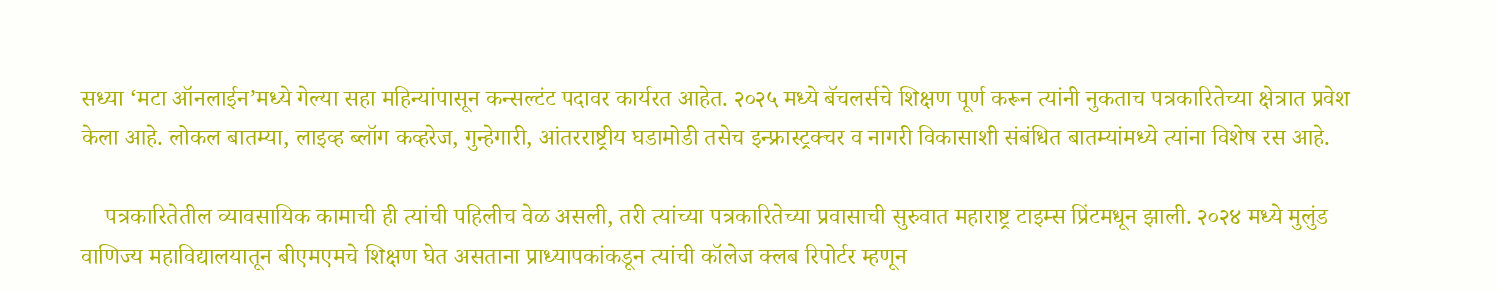सध्या ‘मटा ऑनलाईन’मध्ये गेल्या सहा महिन्यांपासून कन्सल्टंट पदावर कार्यरत आहेत. २०२५ मध्ये बॅचलर्सचे शिक्षण पूर्ण करून त्यांनी नुकताच पत्रकारितेच्या क्षेत्रात प्रवेश केला आहे. लोकल बातम्या, लाइव्ह ब्लॉग कव्हरेज, गुन्हेगारी, आंतरराष्ट्रीय घडामोडी तसेच इन्फ्रास्ट्रक्चर व नागरी विकासाशी संबंधित बातम्यांमध्ये त्यांना विशेष रस आहे.

    पत्रकारितेतील व्यावसायिक कामाची ही त्यांची पहिलीच वेळ असली, तरी त्यांच्या पत्रकारितेच्या प्रवासाची सुरुवात महाराष्ट्र टाइम्स प्रिंटमधून झाली. २०२४ मध्ये मुलुंड वाणिज्य महाविद्यालयातून बीएमएमचे शिक्षण घेत असताना प्राध्यापकांकडून त्यांची कॉलेज क्लब रिपोर्टर म्हणून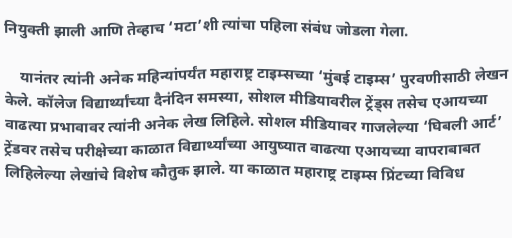नियुक्ती झाली आणि तेव्हाच ‘मटा’शी त्यांचा पहिला संबंध जोडला गेला.

    यानंतर त्यांनी अनेक महिन्यांपर्यंत महाराष्ट्र टाइम्सच्या ‘मुंबई टाइम्स’ पुरवणीसाठी लेखन केले. कॉलेज विद्यार्थ्यांच्या दैनंदिन समस्या, सोशल मीडियावरील ट्रेंड्स तसेच एआयच्या वाढत्या प्रभावावर त्यांनी अनेक लेख लिहिले. सोशल मीडियावर गाजलेल्या ‘घिबली आर्ट’ ट्रेंडवर तसेच परीक्षेच्या काळात विद्यार्थ्यांच्या आयुष्यात वाढत्या एआयच्या वापराबाबत लिहिलेल्या लेखांचे विशेष कौतुक झाले. या काळात महाराष्ट्र टाइम्स प्रिंटच्या विविध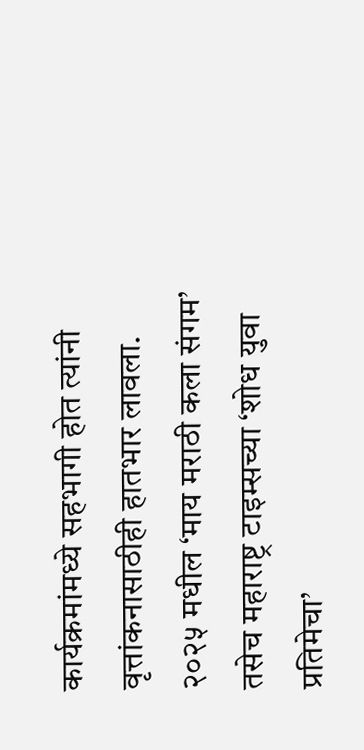कार्यक्रमांमध्ये सहभागी होत त्यांनी वृत्तांकनासाठीही हातभार लावला. २०२५ मधील ‘माय मराठी कला संगम’ तसेच महाराष्ट्र टाइम्सच्या ‘शोध युवा प्रतिमेचा’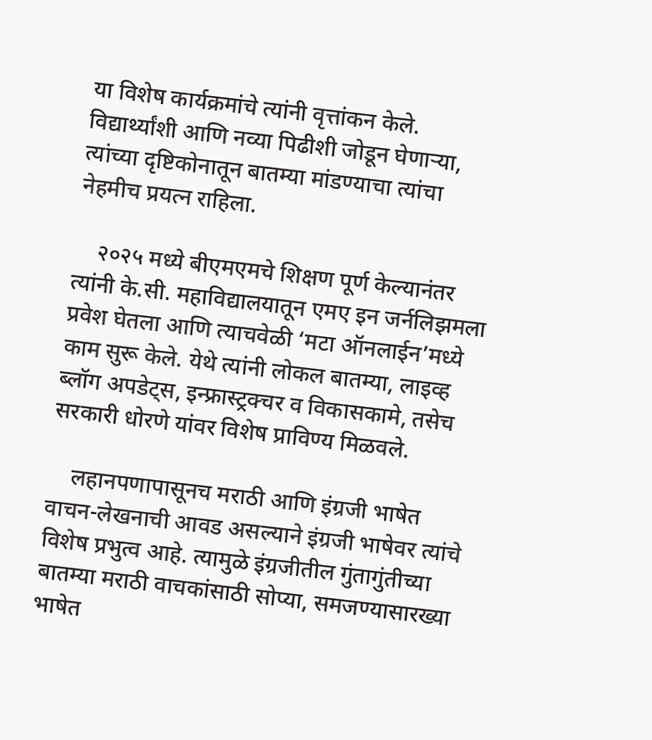या विशेष कार्यक्रमांचे त्यांनी वृत्तांकन केले. विद्यार्थ्यांशी आणि नव्या पिढीशी जोडून घेणाऱ्या, त्यांच्या दृष्टिकोनातून बातम्या मांडण्याचा त्यांचा नेहमीच प्रयत्न राहिला.

    २०२५ मध्ये बीएमएमचे शिक्षण पूर्ण केल्यानंतर त्यांनी के.सी. महाविद्यालयातून एमए इन जर्नलिझमला प्रवेश घेतला आणि त्याचवेळी ‘मटा ऑनलाईन’मध्ये काम सुरू केले. येथे त्यांनी लोकल बातम्या, लाइव्ह ब्लॉग अपडेट्स, इन्फ्रास्ट्रक्चर व विकासकामे, तसेच सरकारी धोरणे यांवर विशेष प्राविण्य मिळवले.

    लहानपणापासूनच मराठी आणि इंग्रजी भाषेत वाचन-लेखनाची आवड असल्याने इंग्रजी भाषेवर त्यांचे विशेष प्रभुत्व आहे. त्यामुळे इंग्रजीतील गुंतागुंतीच्या बातम्या मराठी वाचकांसाठी सोप्या, समजण्यासारख्या भाषेत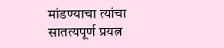मांडण्याचा त्यांचा सातत्यपूर्ण प्रयत्न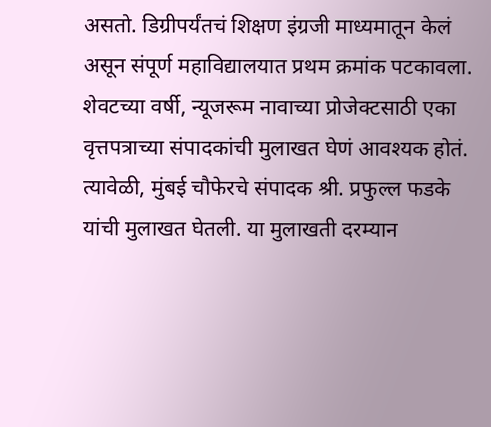असतो. डिग्रीपर्यंतचं शिक्षण इंग्रजी माध्यमातून केलं असून संपूर्ण महाविद्यालयात प्रथम क्रमांक पटकावला. शेवटच्या वर्षी, न्यूजरूम नावाच्या प्रोजेक्टसाठी एका वृत्तपत्राच्या संपादकांची मुलाखत घेणं आवश्यक होतं. त्यावेळी, मुंबई चौफेरचे संपादक श्री. प्रफुल्ल फडके यांची मुलाखत घेतली. या मुलाखती दरम्यान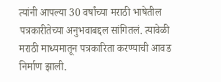त्यांनी आपल्या 30 वर्षांच्या मराठी भाषेतील पत्रकारीतेच्या अनुभवाबद्दल सांगितलं. त्यावेळी मराठी माध्यमातून पत्रकारिता करण्याची आवड निर्माण झाली.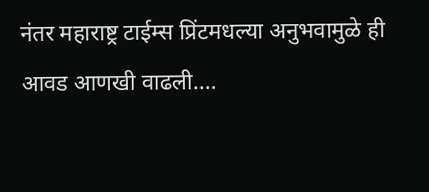नंतर महाराष्ट्र टाईम्स प्रिंटमधल्या अनुभवामुळे ही आवड आणखी वाढली.…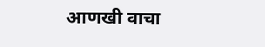आणखी वाचा